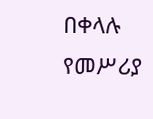በቀላሉ የመሥሪያ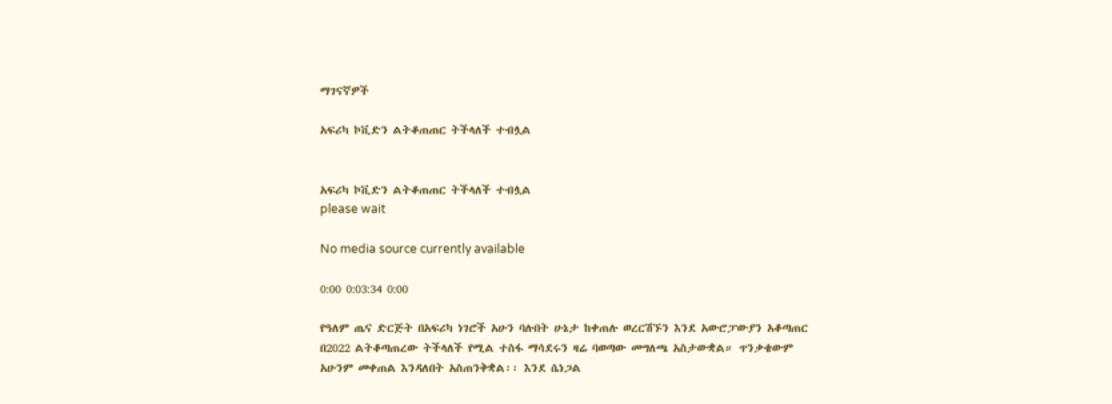ማገናኛዎች

አፍሪካ ኮቪድን ልትቆጠጠር ትችላለች ተብሏል


አፍሪካ ኮቪድን ልትቆጠጠር ትችላለች ተብሏል
please wait

No media source currently available

0:00 0:03:34 0:00

የዓለም ጤና ድርጅት በአፍሪካ ነገሮች አሁን ባሉበት ሁኔታ ከቀጠሉ ወረርሽኙን እንደ አውሮፓውያን አቆጣጠር በ2022 ልትቆጣጠረው ትችላለች የሚል ተስፋ ማሳደሩን ዛሬ ባወጣው መግለጫ አስታውቋል። ጥንቃቄውም አሁንም መቀጠል እንዳለበት አስጠንቅቋል፡፡ እንደ ሴነጋል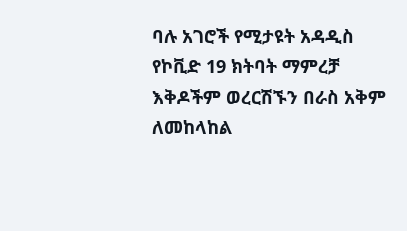ባሉ አገሮች የሚታዩት አዳዲስ የኮቪድ 19 ክትባት ማምረቻ እቅዶችም ወረርሽኙን በራስ አቅም ለመከላከል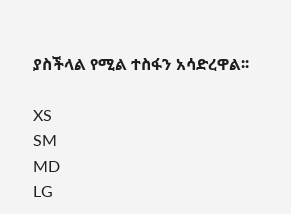ያስችላል የሚል ተስፋን አሳድረዋል፡፡

XS
SM
MD
LG